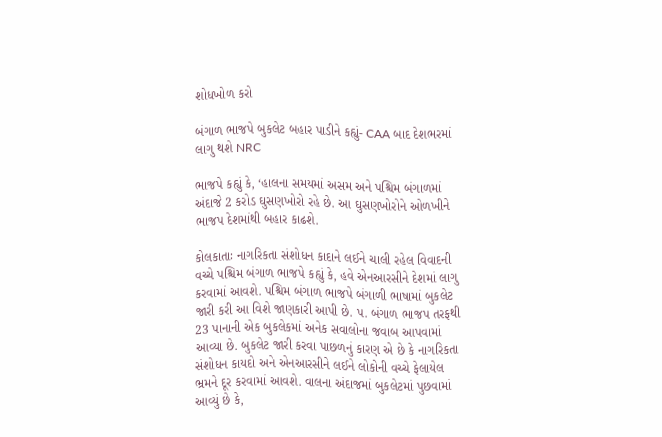શોધખોળ કરો

બંગાળ ભાજપે બુકલેટ બહાર પાડીને કહ્યું- CAA બાદ દેશભરમાં લાગુ થશે NRC

ભાજપે કહ્યું કે, ‘હાલના સમયમાં અસમ અને પશ્ચિમ બંગાળમાં અંદાજે 2 કરોડ ઘુસણખોરો રહે છે. આ ઘુસણખોરોને ઓળખીને ભાજપ દેશમાંથી બહાર કાઢશે.

કોલકાતાઃ નાગરિકતા સંશોધન કાદાને લઈને ચાલી રહેલ વિવાદની વચ્ચે પશ્ચિમ બંગાળ ભાજપે કહ્યું કે, હવે એનઆરસીને દેશમાં લાગુ કરવામાં આવશે. પશ્ચિમ બંગાળ ભાજપે બંગાળી ભાષામાં બુકલેટ જારી કરી આ વિશે જાણકારી આપી છે. પ. બંગાળ ભાજપ તરફથી 23 પાનાની એક બુકલેકમાં અનેક સવાલોના જવાબ આપવામાં આવ્યા છે. બુકલેટ જારી કરવા પાછળનું કારણ એ છે કે નાગરિકતા સંશોધન કાયદો અને એનઆરસીને લઈને લોકોની વચ્ચે ફેલાયેલ ભ્રમને દૂર કરવામાં આવશે. વાલના અંદાજમાં બુકલેટમાં પુછવામાં આવ્યું છે કે,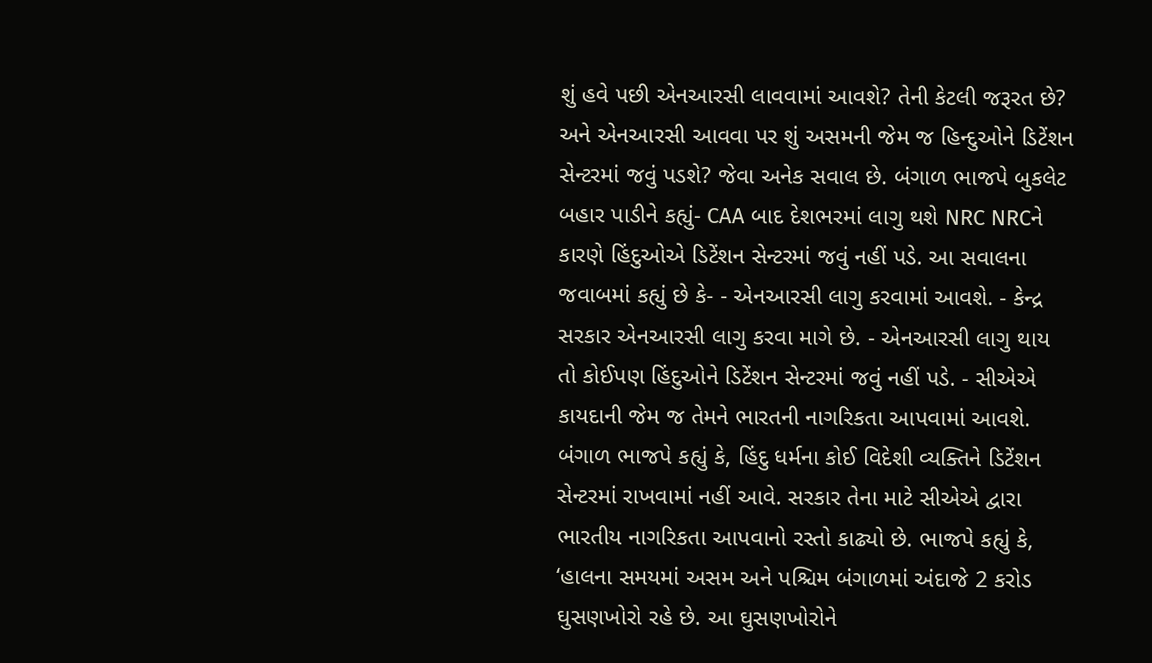શું હવે પછી એનઆરસી લાવવામાં આવશે? તેની કેટલી જરૂરત છે? અને એનઆરસી આવવા પર શું અસમની જેમ જ હિન્દુઓને ડિટેંશન સેન્ટરમાં જવું પડશે? જેવા અનેક સવાલ છે. બંગાળ ભાજપે બુકલેટ બહાર પાડીને કહ્યું- CAA બાદ દેશભરમાં લાગુ થશે NRC NRCને કારણે હિંદુઓએ ડિટેંશન સેન્ટરમાં જવું નહીં પડે. આ સવાલના જવાબમાં કહ્યું છે કે- - એનઆરસી લાગુ કરવામાં આવશે. - કેન્દ્ર સરકાર એનઆરસી લાગુ કરવા માગે છે. - એનઆરસી લાગુ થાય તો કોઈપણ હિંદુઓને ડિટેંશન સેન્ટરમાં જવું નહીં પડે. - સીએએ કાયદાની જેમ જ તેમને ભારતની નાગરિકતા આપવામાં આવશે. બંગાળ ભાજપે કહ્યું કે, હિંદુ ધર્મના કોઈ વિદેશી વ્યક્તિને ડિટેંશન સેન્ટરમાં રાખવામાં નહીં આવે. સરકાર તેના માટે સીએએ દ્વારા ભારતીય નાગરિકતા આપવાનો રસ્તો કાઢ્યો છે. ભાજપે કહ્યું કે, ‘હાલના સમયમાં અસમ અને પશ્ચિમ બંગાળમાં અંદાજે 2 કરોડ ઘુસણખોરો રહે છે. આ ઘુસણખોરોને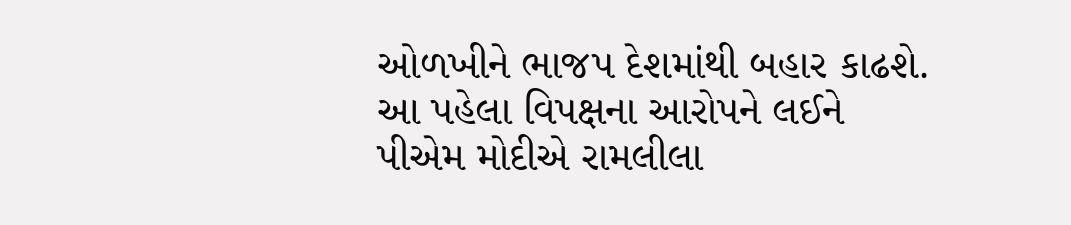ઓળખીને ભાજપ દેશમાંથી બહાર કાઢશે. આ પહેલા વિપક્ષના આરોપને લઈને પીએમ મોદીએ રામલીલા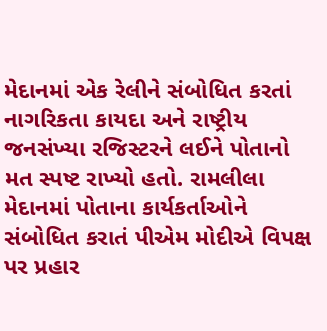મેદાનમાં એક રેલીને સંબોધિત કરતાં નાગરિકતા કાયદા અને રાષ્ટ્રીય જનસંખ્યા રજિસ્ટરને લઈને પોતાનો મત સ્પષ્ટ રાખ્યો હતો. રામલીલા મેદાનમાં પોતાના કાર્યકર્તાઓને સંબોધિત કરાતં પીએમ મોદીએ વિપક્ષ પર પ્રહાર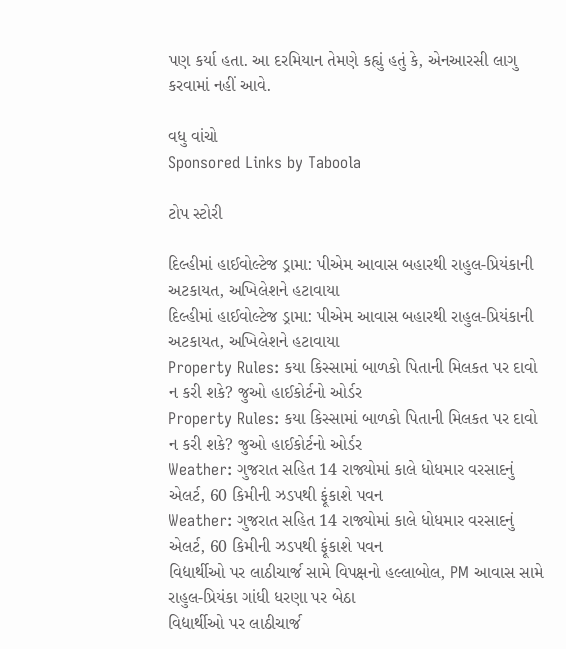પણ કર્યા હતા. આ દરમિયાન તેમણે કહ્યું હતું કે, એનઆરસી લાગુ કરવામાં નહીં આવે.

વધુ વાંચો
Sponsored Links by Taboola

ટોપ સ્ટોરી

દિલ્હીમાં હાઈવોલ્ટેજ ડ્રામા: પીએમ આવાસ બહારથી રાહુલ-પ્રિયંકાની અટકાયત, અખિલેશને હટાવાયા
દિલ્હીમાં હાઈવોલ્ટેજ ડ્રામા: પીએમ આવાસ બહારથી રાહુલ-પ્રિયંકાની અટકાયત, અખિલેશને હટાવાયા
Property Rules: કયા કિસ્સામાં બાળકો પિતાની મિલકત પર દાવો ન કરી શકે? જુઓ હાઈકોર્ટનો ઓર્ડર
Property Rules: કયા કિસ્સામાં બાળકો પિતાની મિલકત પર દાવો ન કરી શકે? જુઓ હાઈકોર્ટનો ઓર્ડર
Weather: ગુજરાત સહિત 14 રાજ્યોમાં કાલે ધોધમાર વરસાદનું એલર્ટ, 60 કિમીની ઝડપથી ફૂંકાશે પવન
Weather: ગુજરાત સહિત 14 રાજ્યોમાં કાલે ધોધમાર વરસાદનું એલર્ટ, 60 કિમીની ઝડપથી ફૂંકાશે પવન
વિદ્યાર્થીઓ પર લાઠીચાર્જ સામે વિપક્ષનો હલ્લાબોલ, PM આવાસ સામે રાહુલ-પ્રિયંકા ગાંધી ધરણા પર બેઠા
વિદ્યાર્થીઓ પર લાઠીચાર્જ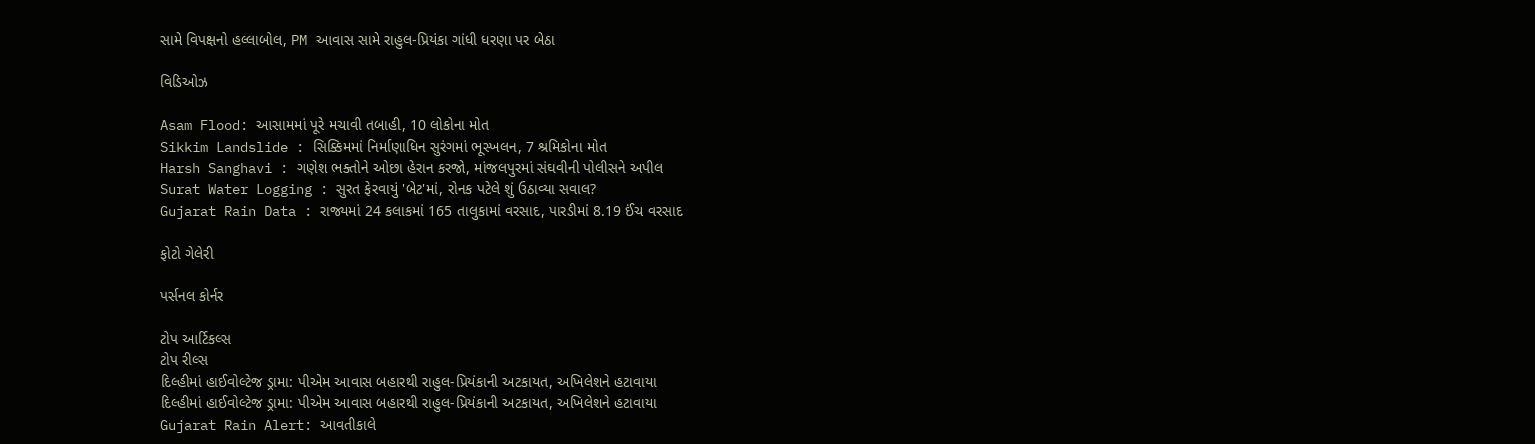સામે વિપક્ષનો હલ્લાબોલ, PM આવાસ સામે રાહુલ-પ્રિયંકા ગાંધી ધરણા પર બેઠા

વિડિઓઝ

Asam Flood: આસામમાં પૂરે મચાવી તબાહી, 10 લોકોના મોત
Sikkim Landslide : સિક્કિમમાં નિર્માણાધિન સુરંગમાં ભૂસ્ખલન, 7 શ્રમિકોના મોત
Harsh Sanghavi : ગણેશ ભક્તોને ઓછા હેરાન કરજો, માંજલપુરમાં સંઘવીની પોલીસને અપીલ
Surat Water Logging : સુરત ફેરવાયું 'બેટ'માં, રોનક પટેલે શું ઉઠાવ્યા સવાલ?
Gujarat Rain Data : રાજ્યમાં 24 કલાકમાં 165 તાલુકામાં વરસાદ, પારડીમાં 8.19 ઈંચ વરસાદ

ફોટો ગેલેરી

પર્સનલ કોર્નર

ટોપ આર્ટિકલ્સ
ટોપ રીલ્સ
દિલ્હીમાં હાઈવોલ્ટેજ ડ્રામા: પીએમ આવાસ બહારથી રાહુલ-પ્રિયંકાની અટકાયત, અખિલેશને હટાવાયા
દિલ્હીમાં હાઈવોલ્ટેજ ડ્રામા: પીએમ આવાસ બહારથી રાહુલ-પ્રિયંકાની અટકાયત, અખિલેશને હટાવાયા
Gujarat Rain Alert: આવતીકાલે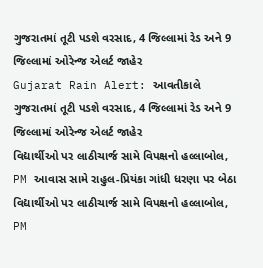ગુજરાતમાં તૂટી પડશે વરસાદ, 4 જિલ્લામાં રેડ અને 9 જિલ્લામાં ઓરેન્જ એલર્ટ જાહેર
Gujarat Rain Alert: આવતીકાલે ગુજરાતમાં તૂટી પડશે વરસાદ, 4 જિલ્લામાં રેડ અને 9 જિલ્લામાં ઓરેન્જ એલર્ટ જાહેર
વિદ્યાર્થીઓ પર લાઠીચાર્જ સામે વિપક્ષનો હલ્લાબોલ, PM આવાસ સામે રાહુલ-પ્રિયંકા ગાંધી ધરણા પર બેઠા
વિદ્યાર્થીઓ પર લાઠીચાર્જ સામે વિપક્ષનો હલ્લાબોલ, PM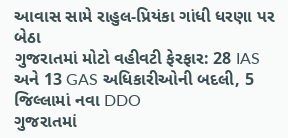આવાસ સામે રાહુલ-પ્રિયંકા ગાંધી ધરણા પર બેઠા
ગુજરાતમાં મોટો વહીવટી ફેરફાર: 28 IAS અને 13 GAS અધિકારીઓની બદલી, 5 જિલ્લામાં નવા DDO
ગુજરાતમાં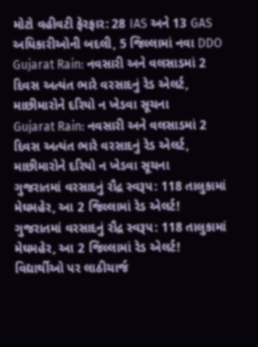મોટો વહીવટી ફેરફાર: 28 IAS અને 13 GAS અધિકારીઓની બદલી, 5 જિલ્લામાં નવા DDO
Gujarat Rain: નવસારી અને વલસાડમાં 2 દિવસ અત્યંત ભારે વરસાદનું રેડ એલર્ટ, માછીમારોને દરિયો ન ખેડવા સૂચના
Gujarat Rain: નવસારી અને વલસાડમાં 2 દિવસ અત્યંત ભારે વરસાદનું રેડ એલર્ટ, માછીમારોને દરિયો ન ખેડવા સૂચના
ગુજરાતમાં વરસાદનું રૌદ્ર સ્વરૂપ: 118 તાલુકામાં મેઘમહેર, આ 2 જિલ્લામાં રેડ એલર્ટ!
ગુજરાતમાં વરસાદનું રૌદ્ર સ્વરૂપ: 118 તાલુકામાં મેઘમહેર, આ 2 જિલ્લામાં રેડ એલર્ટ!
વિદ્યાર્થીઓ પર લાઠીચાર્જ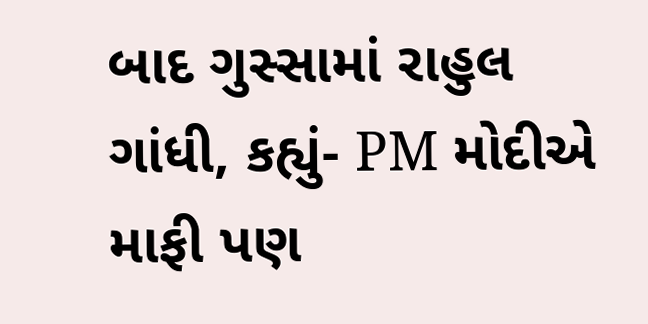બાદ ગુસ્સામાં રાહુલ ગાંધી, કહ્યું- PM મોદીએ માફી પણ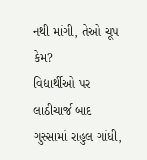નથી માંગી, તેઓ ચૂપ કેમ?
વિદ્યાર્થીઓ પર લાઠીચાર્જ બાદ ગુસ્સામાં રાહુલ ગાંધી,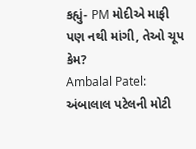કહ્યું- PM મોદીએ માફી પણ નથી માંગી, તેઓ ચૂપ કેમ?
Ambalal Patel: અંબાલાલ પટેલની મોટી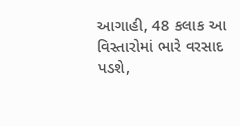આગાહી, 48 કલાક આ વિસ્તારોમાં ભારે વરસાદ પડશે,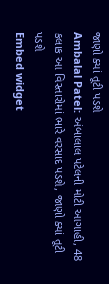જાણો ક્યાં તૂટી પડશે
Ambalal Patel: અંબાલાલ પટેલની મોટી આગાહી, 48 કલાક આ વિસ્તારોમાં ભારે વરસાદ પડશે, જાણો ક્યાં તૂટી પડશે
Embed widget